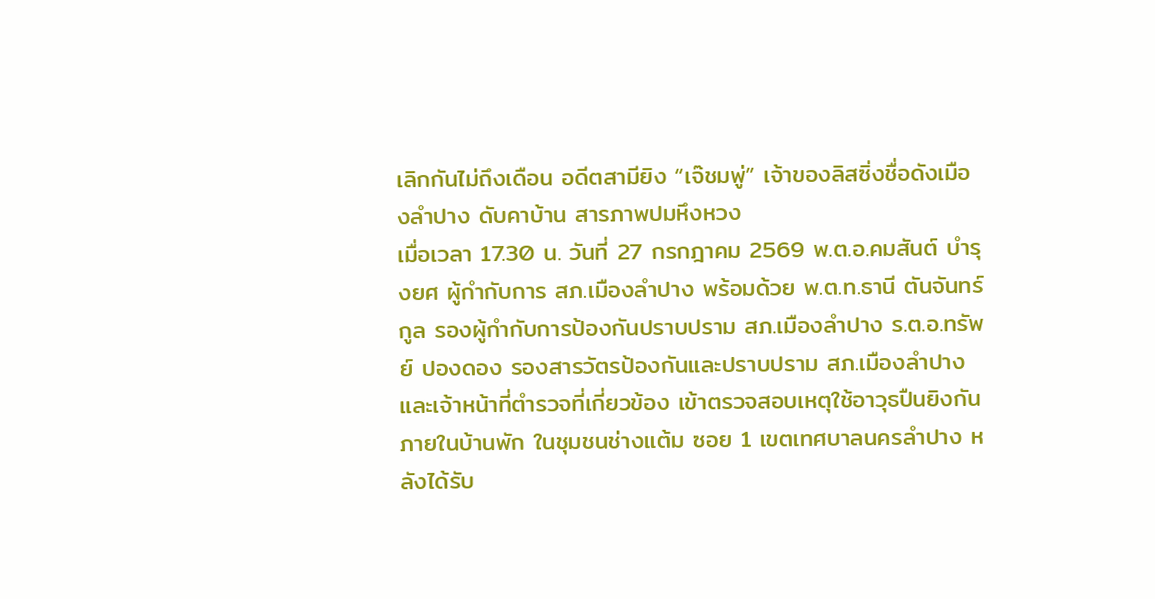เลิกกันไม่ถึงเดือน อดีตสามียิง “เจ๊ชมพู่” เจ้าของลิสซิ่งชื่อดังเมืองลำปาง ดับคาบ้าน สารภาพปมหึงหวง
เมื่อเวลา 17.30 น. วันที่ 27 กรกฎาคม 2569 พ.ต.อ.คมสันต์ บำรุงยศ ผู้กำกับการ สภ.เมืองลำปาง พร้อมด้วย พ.ต.ท.ธานี ตันจันทร์กูล รองผู้กำกับการป้องกันปราบปราม สภ.เมืองลำปาง ร.ต.อ.ทรัพย์ ปองดอง รองสารวัตรป้องกันและปราบปราม สภ.เมืองลำปาง และเจ้าหน้าที่ตำรวจที่เกี่ยวข้อง เข้าตรวจสอบเหตุใช้อาวุธปืนยิงกันภายในบ้านพัก ในชุมชนช่างแต้ม ซอย 1 เขตเทศบาลนครลำปาง หลังได้รับ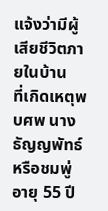แจ้งว่ามีผู้เสียชีวิตภายในบ้าน
ที่เกิดเหตุพบศพ นางธัญญพัทธ์ หรือชมพู่ อายุ 55 ปี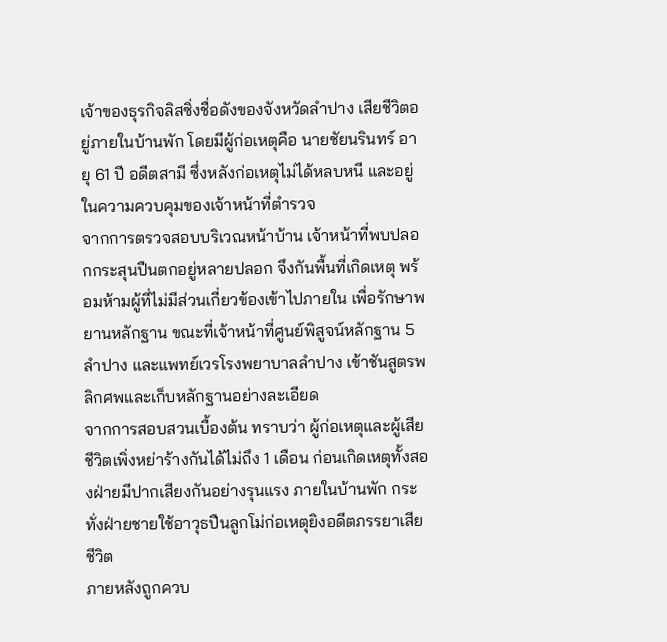เจ้าของธุรกิจลิสซิ่งชื่อดังของจังหวัดลำปาง เสียชีวิตอยู่ภายในบ้านพัก โดยมีผู้ก่อเหตุคือ นายชัยนรินทร์ อายุ 61 ปี อดีตสามี ซึ่งหลังก่อเหตุไม่ได้หลบหนี และอยู่ในความควบคุมของเจ้าหน้าที่ตำรวจ
จากการตรวจสอบบริเวณหน้าบ้าน เจ้าหน้าที่พบปลอกกระสุนปืนตกอยู่หลายปลอก จึงกันพื้นที่เกิดเหตุ พร้อมห้ามผู้ที่ไม่มีส่วนเกี่ยวข้องเข้าไปภายใน เพื่อรักษาพยานหลักฐาน ขณะที่เจ้าหน้าที่ศูนย์พิสูจน์หลักฐาน 5 ลำปาง และแพทย์เวรโรงพยาบาลลำปาง เข้าชันสูตรพลิกศพและเก็บหลักฐานอย่างละเอียด
จากการสอบสวนเบื้องต้น ทราบว่า ผู้ก่อเหตุและผู้เสียชีวิตเพิ่งหย่าร้างกันได้ไม่ถึง 1 เดือน ก่อนเกิดเหตุทั้งสองฝ่ายมีปากเสียงกันอย่างรุนแรง ภายในบ้านพัก กระทั่งฝ่ายชายใช้อาวุธปืนลูกโม่ก่อเหตุยิงอดีตภรรยาเสียชีวิต
ภายหลังถูกควบ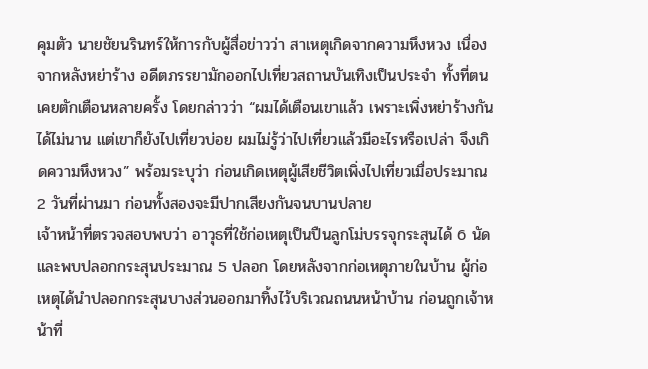คุมตัว นายชัยนรินทร์ให้การกับผู้สื่อข่าวว่า สาเหตุเกิดจากความหึงหวง เนื่องจากหลังหย่าร้าง อดีตภรรยามักออกไปเที่ยวสถานบันเทิงเป็นประจำ ทั้งที่ตนเคยตักเตือนหลายครั้ง โดยกล่าวว่า “ผมได้เตือนเขาแล้ว เพราะเพิ่งหย่าร้างกันได้ไม่นาน แต่เขาก็ยังไปเที่ยวบ่อย ผมไม่รู้ว่าไปเที่ยวแล้วมีอะไรหรือเปล่า จึงเกิดความหึงหวง” พร้อมระบุว่า ก่อนเกิดเหตุผู้เสียชีวิตเพิ่งไปเที่ยวเมื่อประมาณ 2 วันที่ผ่านมา ก่อนทั้งสองจะมีปากเสียงกันจนบานปลาย
เจ้าหน้าที่ตรวจสอบพบว่า อาวุธที่ใช้ก่อเหตุเป็นปืนลูกโม่บรรจุกระสุนได้ 6 นัด และพบปลอกกระสุนประมาณ 5 ปลอก โดยหลังจากก่อเหตุภายในบ้าน ผู้ก่อเหตุได้นำปลอกกระสุนบางส่วนออกมาทิ้งไว้บริเวณถนนหน้าบ้าน ก่อนถูกเจ้าหน้าที่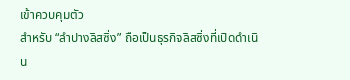เข้าควบคุมตัว
สำหรับ “ลำปางลิสซิ่ง” ถือเป็นธุรกิจลิสซิ่งที่เปิดดำเนิน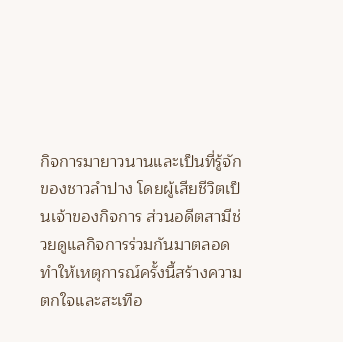กิจการมายาวนานและเป็นที่รู้จักของชาวลำปาง โดยผู้เสียชีวิตเป็นเจ้าของกิจการ ส่วนอดีตสามีช่วยดูแลกิจการร่วมกันมาตลอด ทำให้เหตุการณ์ครั้งนี้สร้างความตกใจและสะเทือ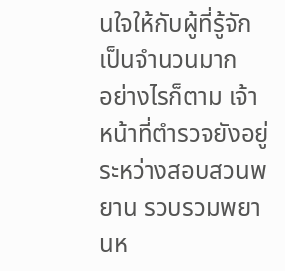นใจให้กับผู้ที่รู้จักเป็นจำนวนมาก
อย่างไรก็ตาม เจ้าหน้าที่ตำรวจยังอยู่ระหว่างสอบสวนพยาน รวบรวมพยานห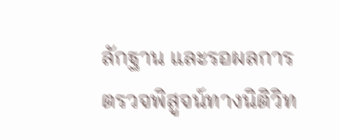ลักฐาน และรอผลการตรวจพิสูจน์ทางนิติวิท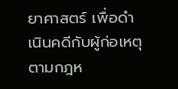ยาศาสตร์ เพื่อดำเนินคดีกับผู้ก่อเหตุตามกฎห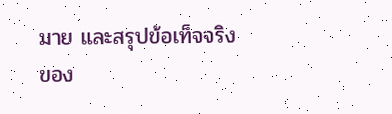มาย และสรุปข้อเท็จจริงของ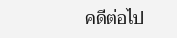คดีต่อไป